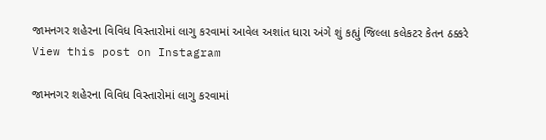જામનગર શહેરના વિવિધ વિસ્તારોમાં લાગુ કરવામાં આવેલ અશાંત ધારા અંગે શું કહ્યું જિલ્લા કલેકટર કેતન ઠક્કરે
View this post on Instagram

જામનગર શહેરના વિવિધ વિસ્તારોમાં લાગુ કરવામાં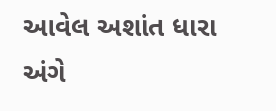આવેલ અશાંત ધારા અંગે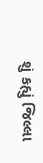શું કહ્યું જિલ્લા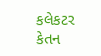કલેકટર કેતન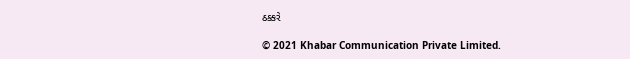ઠક્કરે

© 2021 Khabar Communication Private Limited.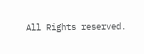All Rights reserved.